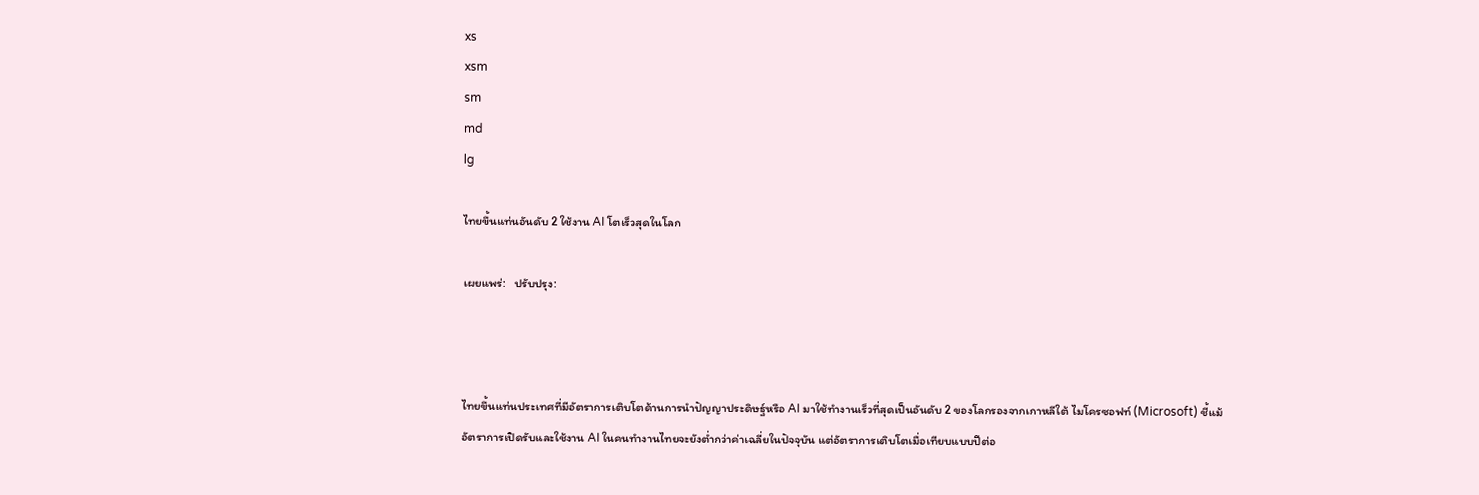xs
xsm
sm
md
lg

ไทยขึ้นแท่นอันดับ 2 ใช้งาน AI โตเร็วสุดในโลก

เผยแพร่:   ปรับปรุง:



ไทยขึ้นแท่นประเทศที่มีอัตราการเติบโตด้านการนำปัญญาประดิษฐ์หรือ AI มาใช้ทำงานเร็วที่สุดเป็นอันดับ 2 ของโลกรองจากเกาหลีใต้ ไมโครซอฟท์ (Microsoft) ชี้แม้อัตราการเปิดรับและใช้งาน AI ในคนทำงานไทยจะยังต่ำกว่าค่าเฉลี่ยในปัจจุบัน แต่อัตราการเติบโตเมื่อเทียบแบบปีต่อ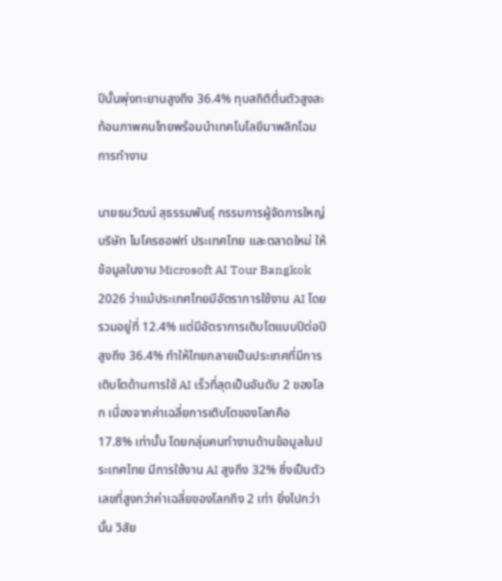ปีนั้นพุ่งทะยานสูงถึง 36.4% ทุบสถิติตื่นตัวสูงสะท้อนภาพคนไทยพร้อมนำเทคโนโลยีมาพลิกโฉมการทำงาน

นายธนวัฒน์ สุธรรมพันธุ์ กรรมการผู้จัดการใหญ่ บริษัท ไมโครซอฟท์ ประเทศไทย และตลาดใหม่ ให้ข้อมูลในงาน Microsoft AI Tour Bangkok 2026 ว่าแม้ประเทศไทยมีอัตราการใช้งาน AI โดยรวมอยู่ที่ 12.4% แต่มีอัตราการเติบโตแบบปีต่อปีสูงถึง 36.4% ทำให้ไทยกลายเป็นประเทศที่มีการเติบโตด้านการใช้ AI เร็วที่สุดเป็นอันดับ 2 ของโลก เนื่องจากค่าเฉลี่ยการเติบโตของโลกคือ 17.8% เท่านั้น โดยกลุ่มคนทำงานด้านข้อมูลในประเทศไทย มีการใช้งาน AI สูงถึง 32% ซึ่งเป็นตัวเลขที่สูงกว่าค่าเฉลี่ยของโลกถึง 2 เท่า ยิ่งไปกว่านั้น วิสัย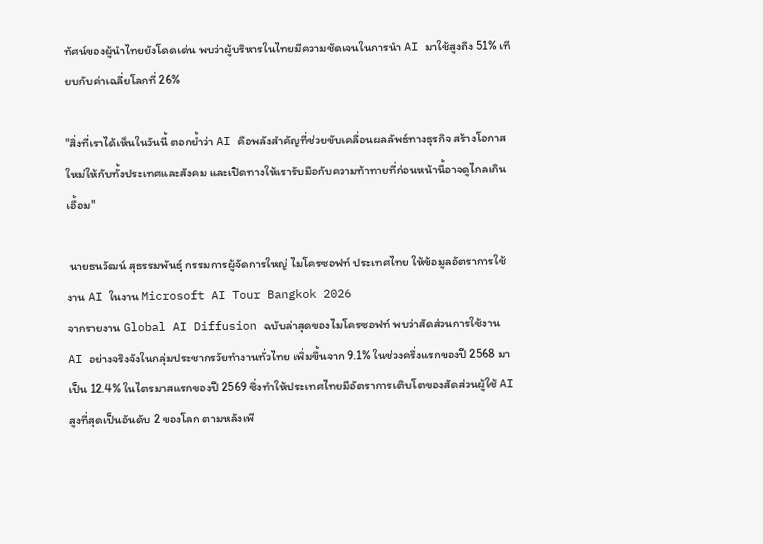ทัศน์ของผู้นำไทยยังโดดเด่น พบว่าผู้บริหารในไทยมีความชัดเจนในการนำ AI มาใช้สูงถึง 51% เทียบกับค่าเฉลี่ยโลกที่ 26%

"สิ่งที่เราได้เห็นในวันนี้ ตอกย้ำว่า AI คือพลังสำคัญที่ช่วยขับเคลื่อนผลลัพธ์ทางธุรกิจ สร้างโอกาสใหม่ให้กับทั้งประเทศและสังคม และเปิดทางให้เรารับมือกับความท้าทายที่ก่อนหน้านี้อาจดูไกลเกินเอื้อม"

 นายธนวัฒน์ สุธรรมพันธุ์ กรรมการผู้จัดการใหญ่ ไมโครซอฟท์ ประเทศไทย ให้ข้อมูลอัตราการใช้งาน AI ในงาน Microsoft AI Tour Bangkok 2026
จากรายงาน Global AI Diffusion ฉบับล่าสุดของไมโครซอฟท์ พบว่าสัดส่วนการใช้งาน AI อย่างจริงจังในกลุ่มประชากรวัยทำงานทั่วไทย เพิ่มขึ้นจาก 9.1% ในช่วงครึ่งแรกของปี 2568 มาเป็น 12.4% ในไตรมาสแรกของปี 2569 ซึ่งทำให้ประเทศไทยมีอัตราการเติบโตของสัดส่วนผู้ใช้ AI สูงที่สุดเป็นอันดับ 2 ของโลก ตามหลังเพี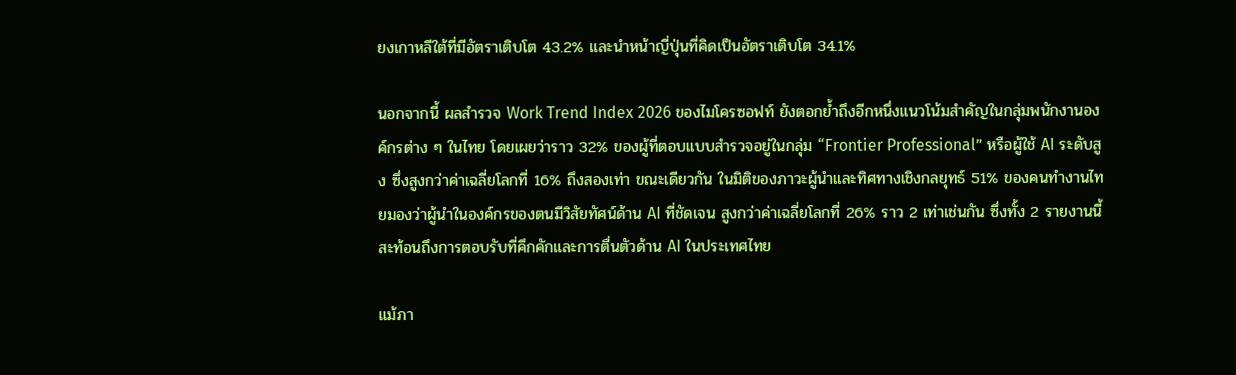ยงเกาหลีใต้ที่มีอัตราเติบโต 43.2% และนำหน้าญี่ปุ่นที่คิดเป็นอัตราเติบโต 34.1%

นอกจากนี้ ผลสำรวจ Work Trend Index 2026 ของไมโครซอฟท์ ยังตอกย้ำถึงอีกหนึ่งแนวโน้มสำคัญในกลุ่มพนักงานองค์กรต่าง ๆ ในไทย โดยเผยว่าราว 32% ของผู้ที่ตอบแบบสำรวจอยู่ในกลุ่ม “Frontier Professional” หรือผู้ใช้ AI ระดับสูง ซึ่งสูงกว่าค่าเฉลี่ยโลกที่ 16% ถึงสองเท่า ขณะเดียวกัน ในมิติของภาวะผู้นำและทิศทางเชิงกลยุทธ์ 51% ของคนทำงานไทยมองว่าผู้นำในองค์กรของตนมีวิสัยทัศน์ด้าน AI ที่ชัดเจน สูงกว่าค่าเฉลี่ยโลกที่ 26% ราว 2 เท่าเช่นกัน ซึ่งทั้ง 2 รายงานนี้สะท้อนถึงการตอบรับที่คึกคักและการตื่นตัวด้าน AI ในประเทศไทย

แม้ภา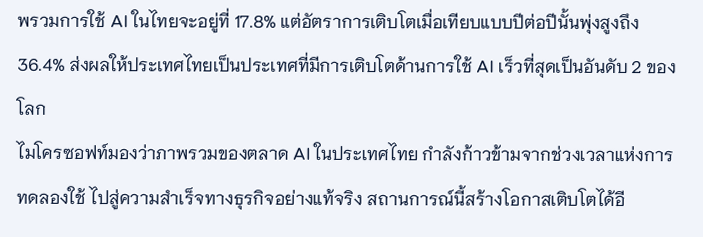พรวมการใช้ AI ในไทยจะอยู่ที่ 17.8% แต่อัตราการเติบโตเมื่อเทียบแบบปีต่อปีนั้นพุ่งสูงถึง 36.4% ส่งผลให้ประเทศไทยเป็นประเทศที่มีการเติบโตด้านการใช้ AI เร็วที่สุดเป็นอันดับ 2 ของโลก
ไมโครซอฟท์มองว่าภาพรวมของตลาด AI ในประเทศไทย กำลังก้าวข้ามจากช่วงเวลาแห่งการทดลองใช้ ไปสู่ความสำเร็จทางธุรกิจอย่างแท้จริง สถานการณ์นี้สร้างโอกาสเติบโตได้อี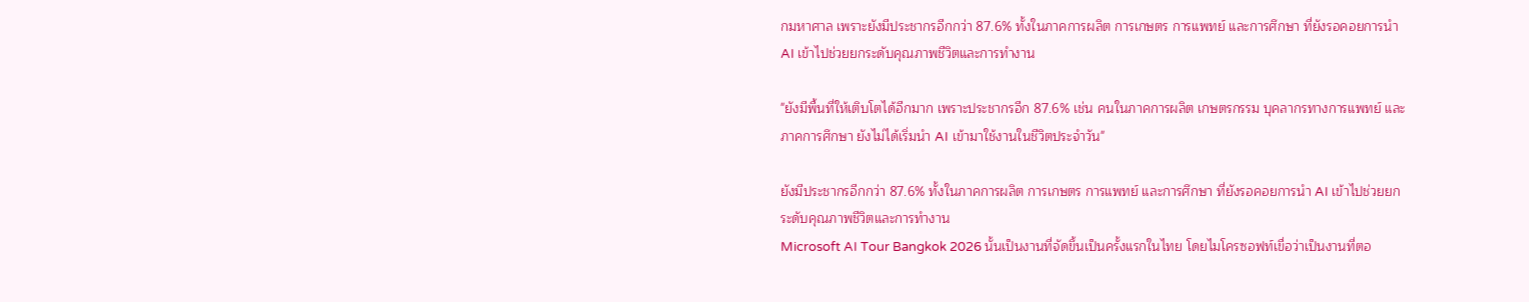กมหาศาล เพราะยังมีประชากรอีกกว่า 87.6% ทั้งในภาคการผลิต การเกษตร การแพทย์ และการศึกษา ที่ยังรอคอยการนำ AI เข้าไปช่วยยกระดับคุณภาพชีวิตและการทำงาน

"ยังมีพื้นที่ให้เติบโตได้อีกมาก เพราะประชากรอีก 87.6% เช่น คนในภาคการผลิต เกษตรกรรม บุคลากรทางการแพทย์ และภาคการศึกษา ยังไม่ได้เริ่มนำ AI เข้ามาใช้งานในชีวิตประจำวัน"

ยังมีประชากรอีกกว่า 87.6% ทั้งในภาคการผลิต การเกษตร การแพทย์ และการศึกษา ที่ยังรอคอยการนำ AI เข้าไปช่วยยกระดับคุณภาพชีวิตและการทำงาน
Microsoft AI Tour Bangkok 2026 นั้นเป็นงานที่จัดขึ้นเป็นครั้งแรกในไทย โดยไมโครซอฟท์เขื่อว่าเป็นงานที่ตอ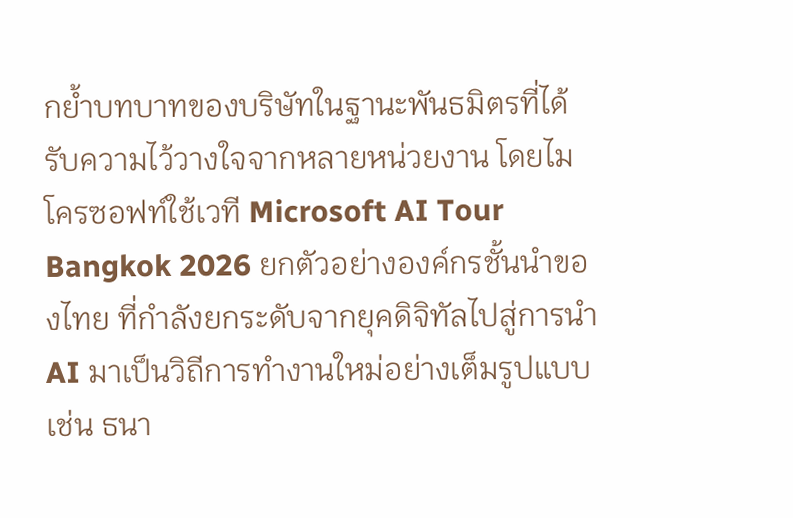กย้ำบทบาทของบริษัทในฐานะพันธมิตรที่ได้รับความไว้วางใจจากหลายหน่วยงาน โดยไมโครซอฟท์ใช้เวที Microsoft AI Tour Bangkok 2026 ยกตัวอย่างองค์กรชั้นนำของไทย ที่กำลังยกระดับจากยุคดิจิทัลไปสู่การนำ AI มาเป็นวิถีการทำงานใหม่อย่างเต็มรูปแบบ เช่น ธนา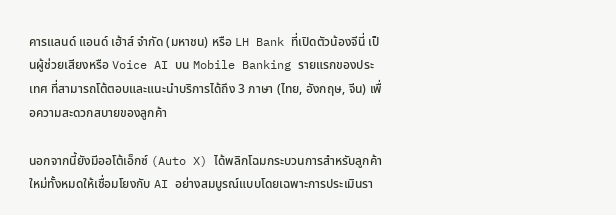คารแลนด์ แอนด์ เฮ้าส์ จำกัด (มหาชน) หรือ LH Bank ที่เปิดตัวน้องจีนี่ เป็นผู้ช่วยเสียงหรือ Voice AI บน Mobile Banking รายแรกของประเทศ ที่สามารถโต้ตอบและแนะนำบริการได้ถึง 3 ภาษา (ไทย, อังกฤษ, จีน) เพื่อความสะดวกสบายของลูกค้า

นอกจากนี้ยังมีออโต้เอ็กซ์ (Auto X) ได้พลิกโฉมกระบวนการสำหรับลูกค้าใหม่ทั้งหมดให้เชื่อมโยงกับ AI อย่างสมบูรณ์แบบโดยเฉพาะการประเมินรา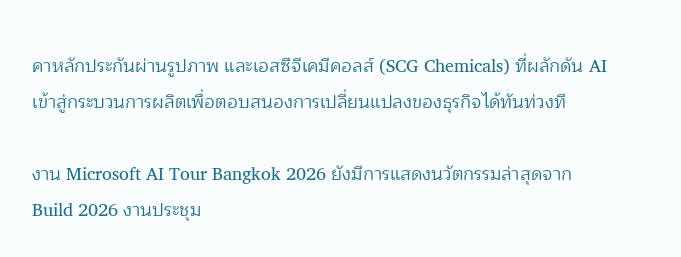คาหลักประกันผ่านรูปภาพ และเอสซีจีเคมีคอลส์ (SCG Chemicals) ที่ผลักดัน AI เข้าสู่กระบวนการผลิตเพื่อตอบสนองการเปลี่ยนแปลงของธุรกิจได้ทันท่วงที

งาน Microsoft AI Tour Bangkok 2026 ยังมีการแสดงนวัตกรรมล่าสุดจาก Build 2026 งานประชุม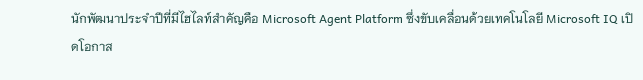นักพัฒนาประจำปีที่มีไฮไลท์สำคัญคือ Microsoft Agent Platform ซึ่งขับเคลื่อนด้วยเทคโนโลยี Microsoft IQ เปิดโอกาส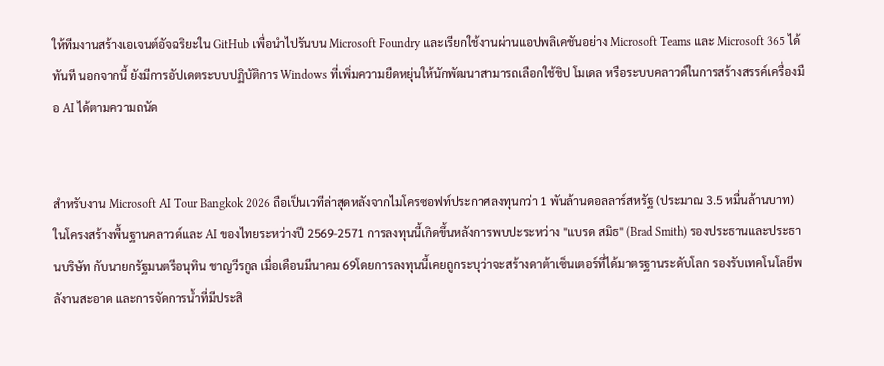ให้ทีมงานสร้างเอเจนต์อัจฉริยะใน GitHub เพื่อนำไปรันบน Microsoft Foundry และเรียกใช้งานผ่านแอปพลิเคชันอย่าง Microsoft Teams และ Microsoft 365 ได้ทันที นอกจากนี้ ยังมีการอัปเดตระบบปฏิบัติการ Windows ที่เพิ่มความยืดหยุ่นให้นักพัฒนาสามารถเลือกใช้ชิป โมเดล หรือระบบคลาวด์ในการสร้างสรรค์เครื่องมือ AI ได้ตามความถนัด


สำหรับงาน Microsoft AI Tour Bangkok 2026 ถือเป็นเวทีล่าสุดหลังจากไมโครซอฟท์ประกาศลงทุนกว่า 1 พันล้านดอลลาร์สหรัฐ (ประมาณ 3.5 หมื่นล้านบาท) ในโครงสร้างพื้นฐานคลาวด์และ AI ของไทยระหว่างปี 2569-2571 การลงทุนนี้เกิดขึ้นหลังการพบปะระหว่าง "แบรด สมิธ" (Brad Smith) รองประธานและประธานบริษัท กับนายกรัฐมนตรีอนุทิน ชาญวีรกูล เมื่อเดือนมีนาคม 69โดยการลงทุนนี้เคยถูกระบุว่าจะสร้างดาต้าเซ็นเตอร์ที่ได้มาตรฐานระดับโลก รองรับเทคโนโลยีพลังานสะอาด และการจัดการน้ำที่มีประสิ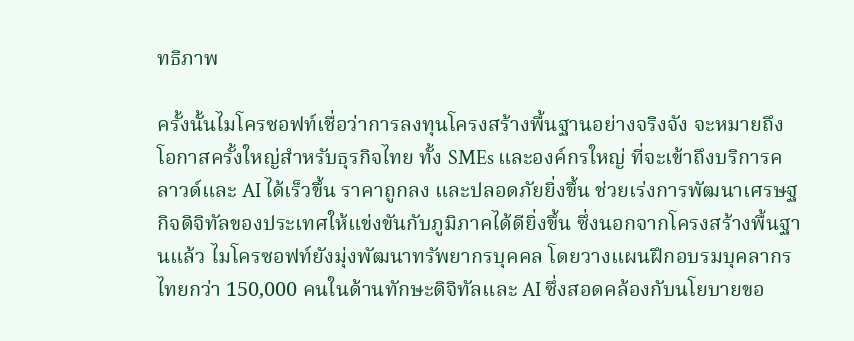ทธิภาพ

ครั้งนั้นไมโครซอฟท์เชื่อว่าการลงทุนโครงสร้างพื้นฐานอย่างจริงจัง จะหมายถึงโอกาสครั้งใหญ่สำหรับธุรกิจไทย ทั้ง SMEs และองค์กรใหญ่ ที่จะเข้าถึงบริการคลาวด์และ AI ได้เร็วขึ้น ราคาถูกลง และปลอดภัยยิ่งขึ้น ช่วยเร่งการพัฒนาเศรษฐกิจดิจิทัลของประเทศให้แข่งขันกับภูมิภาคได้ดียิ่งขึ้น ซึ่งนอกจากโครงสร้างพื้นฐานแล้ว ไมโครซอฟท์ยังมุ่งพัฒนาทรัพยากรบุคคล โดยวางแผนฝึกอบรมบุคลากรไทยกว่า 150,000 คนในด้านทักษะดิจิทัลและ AI ซึ่งสอดคล้องกับนโยบายขอ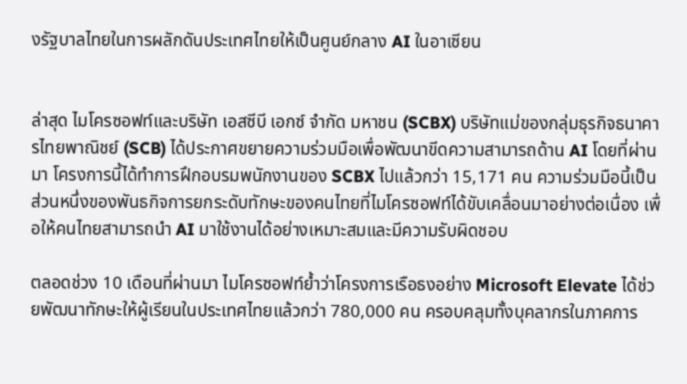งรัฐบาลไทยในการผลักดันประเทศไทยให้เป็นศูนย์กลาง AI ในอาเซียน


ล่าสุด ไมโครซอฟท์และบริษัท เอสซีบี เอกซ์ จำกัด มหาชน (SCBX) บริษัทแม่ของกลุ่มธุรกิจธนาคารไทยพาณิชย์ (SCB) ได้ประกาศขยายความร่วมมือเพื่อพัฒนาขีดความสามารถด้าน AI โดยที่ผ่านมา โครงการนี้ได้ทำการฝึกอบรมพนักงานของ SCBX ไปแล้วกว่า 15,171 คน ความร่วมมือนี้เป็นส่วนหนึ่งของพันธกิจการยกระดับทักษะของคนไทยที่ไมโครซอฟท์ได้ขับเคลื่อนมาอย่างต่อเนื่อง เพื่อให้คนไทยสามารถนำ AI มาใช้งานได้อย่างเหมาะสมและมีความรับผิดชอบ

ตลอดช่วง 10 เดือนที่ผ่านมา ไมโครซอฟท์ย้ำว่าโครงการเรือธงอย่าง Microsoft Elevate ได้ช่วยพัฒนาทักษะให้ผู้เรียนในประเทศไทยแล้วกว่า 780,000 คน ครอบคลุมทั้งบุคลากรในภาคการ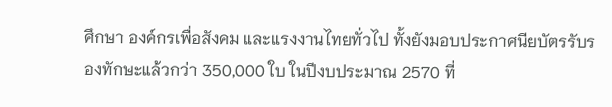ศึกษา องค์กรเพื่อสังคม และแรงงานไทยทั่วไป ทั้งยังมอบประกาศนียบัตรรับรองทักษะแล้วกว่า 350,000 ใบ ในปีงบประมาณ 2570 ที่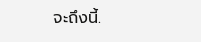จะถึงนี้.